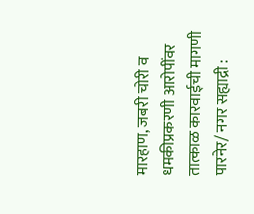मारहाण, जबरी चोरी व धमकीप्रकरणी आरोपींवर तात्काळ कारवाईची मागणी
पारनेर/ नगर सह्याद्री :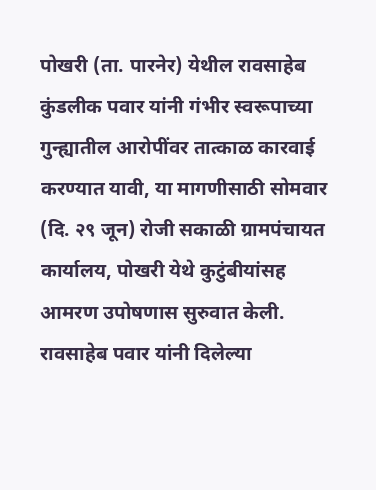पोखरी (ता. पारनेर) येथील रावसाहेब कुंडलीक पवार यांनी गंभीर स्वरूपाच्या गुन्ह्यातील आरोपींवर तात्काळ कारवाई करण्यात यावी, या मागणीसाठी सोमवार (दि. २९ जून) रोजी सकाळी ग्रामपंचायत कार्यालय, पोखरी येथे कुटुंबीयांसह आमरण उपोषणास सुरुवात केली.
रावसाहेब पवार यांनी दिलेल्या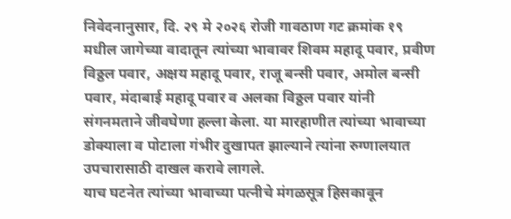निवेदनानुसार, दि. २९ मे २०२६ रोजी गावठाण गट क्रमांक १९ मधील जागेच्या वादातून त्यांच्या भावावर शिवम महादू पवार, प्रवीण विठ्ठल पवार, अक्षय महादू पवार, राजू बन्सी पवार, अमोल बन्सी पवार, मंदाबाई महादू पवार व अलका विठ्ठल पवार यांनी संगनमताने जीवघेणा हल्ला केला. या मारहाणीत त्यांच्या भावाच्या डोक्याला व पोटाला गंभीर दुखापत झाल्याने त्यांना रुग्णालयात उपचारासाठी दाखल करावे लागले.
याच घटनेत त्यांच्या भावाच्या पत्नीचे मंगळसूत्र हिसकावून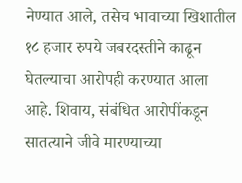नेण्यात आले, तसेच भावाच्या खिशातील १८ हजार रुपये जबरदस्तीने काढून घेतल्याचा आरोपही करण्यात आला आहे. शिवाय, संबंधित आरोपींकडून सातत्याने जीवे मारण्याच्या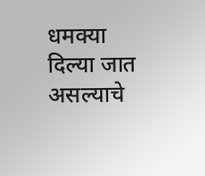धमक्या दिल्या जात असल्याचे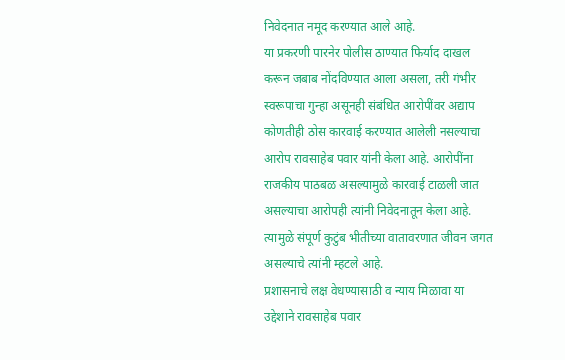निवेदनात नमूद करण्यात आले आहे.
या प्रकरणी पारनेर पोलीस ठाण्यात फिर्याद दाखल करून जबाब नोंदविण्यात आला असला, तरी गंभीर स्वरूपाचा गुन्हा असूनही संबंधित आरोपींवर अद्याप कोणतीही ठोस कारवाई करण्यात आलेली नसल्याचा आरोप रावसाहेब पवार यांनी केला आहे. आरोपींना राजकीय पाठबळ असल्यामुळे कारवाई टाळली जात असल्याचा आरोपही त्यांनी निवेदनातून केला आहे. त्यामुळे संपूर्ण कुटुंब भीतीच्या वातावरणात जीवन जगत असल्याचे त्यांनी म्हटले आहे.
प्रशासनाचे लक्ष वेधण्यासाठी व न्याय मिळावा या उद्देशाने रावसाहेब पवार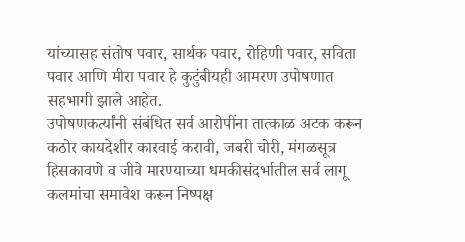यांच्यासह संतोष पवार, सार्थक पवार, रोहिणी पवार, सविता पवार आणि मीरा पवार हे कुटुंबीयही आमरण उपोषणात सहभागी झाले आहेत.
उपोषणकर्त्यांनी संबंधित सर्व आरोपींना तात्काळ अटक करून कठोर कायदेशीर कारवाई करावी, जबरी चोरी, मंगळसूत्र हिसकावणे व जीवे मारण्याच्या धमकीसंदर्भातील सर्व लागू कलमांचा समावेश करून निष्पक्ष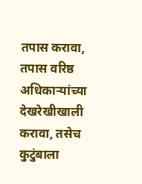तपास करावा, तपास वरिष्ठ अधिकाऱ्यांच्या देखरेखीखाली करावा, तसेच कुटुंबाला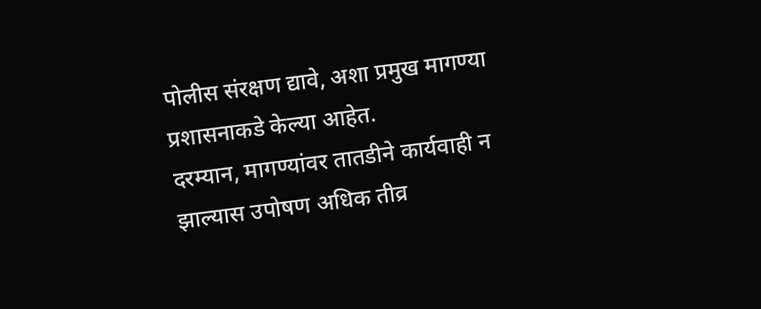पोलीस संरक्षण द्यावे, अशा प्रमुख मागण्या प्रशासनाकडे केल्या आहेत.
दरम्यान, मागण्यांवर तातडीने कार्यवाही न झाल्यास उपोषण अधिक तीव्र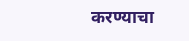करण्याचा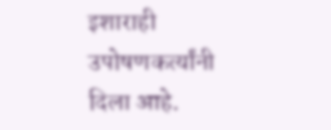इशाराही उपोषणकर्त्यांनी दिला आहे.